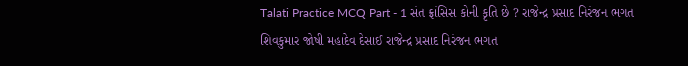Talati Practice MCQ Part - 1 સંત ફ્રાંસિસ કોની કૃતિ છે ? રાજેન્દ્ર પ્રસાદ નિરંજન ભગત શિવકુમાર જોષી મહાદેવ દેસાઈ રાજેન્દ્ર પ્રસાદ નિરંજન ભગત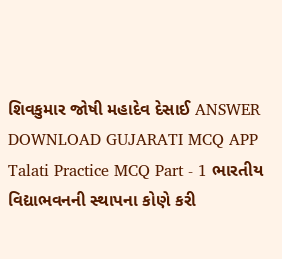શિવકુમાર જોષી મહાદેવ દેસાઈ ANSWER DOWNLOAD GUJARATI MCQ APP
Talati Practice MCQ Part - 1 ભારતીય વિદ્યાભવનની સ્થાપના કોણે કરી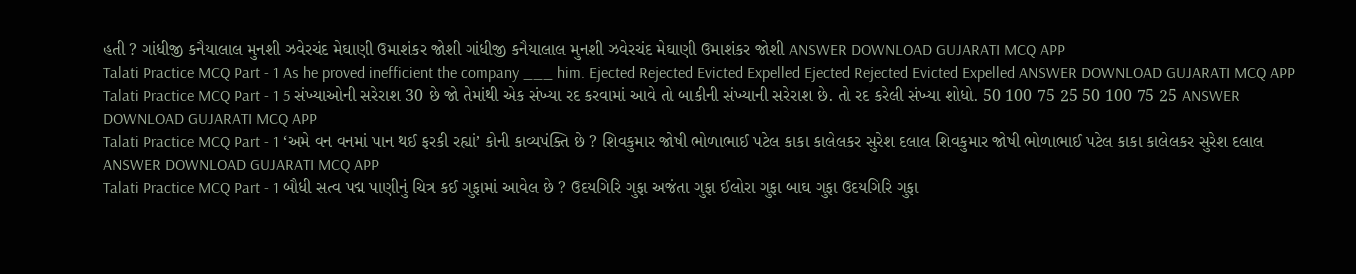હતી ? ગાંધીજી કનૈયાલાલ મુનશી ઝવેરચંદ મેઘાણી ઉમાશંકર જોશી ગાંધીજી કનૈયાલાલ મુનશી ઝવેરચંદ મેઘાણી ઉમાશંકર જોશી ANSWER DOWNLOAD GUJARATI MCQ APP
Talati Practice MCQ Part - 1 As he proved inefficient the company ___ him. Ejected Rejected Evicted Expelled Ejected Rejected Evicted Expelled ANSWER DOWNLOAD GUJARATI MCQ APP
Talati Practice MCQ Part - 1 5 સંખ્યાઓની સરેરાશ 30 છે જો તેમાંથી એક સંખ્યા રદ કરવામાં આવે તો બાકીની સંખ્યાની સરેરાશ છે. તો રદ કરેલી સંખ્યા શોધો. 50 100 75 25 50 100 75 25 ANSWER DOWNLOAD GUJARATI MCQ APP
Talati Practice MCQ Part - 1 ‘અમે વન વનમાં પાન થઈ ફરકી રહ્યાં’ કોની કાવ્યપંક્તિ છે ? શિવકુમાર જોષી ભોળાભાઈ પટેલ કાકા કાલેલકર સુરેશ દલાલ શિવકુમાર જોષી ભોળાભાઈ પટેલ કાકા કાલેલકર સુરેશ દલાલ ANSWER DOWNLOAD GUJARATI MCQ APP
Talati Practice MCQ Part - 1 બૌધી સત્વ પદ્મ પાણીનું ચિત્ર કઈ ગુફામાં આવેલ છે ? ઉદયગિરિ ગુફા અજંતા ગુફા ઈલોરા ગુફા બાઘ ગુફા ઉદયગિરિ ગુફા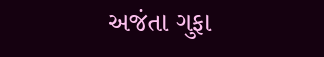અજંતા ગુફા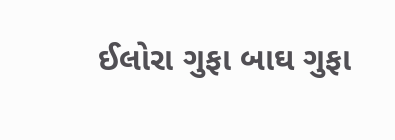ઈલોરા ગુફા બાઘ ગુફા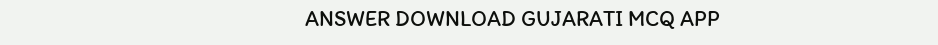ANSWER DOWNLOAD GUJARATI MCQ APP